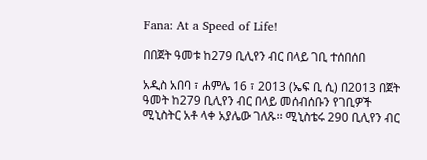Fana: At a Speed of Life!

በበጀት ዓመቱ ከ279 ቢሊየን ብር በላይ ገቢ ተሰበሰበ

አዲስ አበባ ፣ ሐምሌ 16 ፣ 2013 (ኤፍ ቢ ሲ) በ2013 በጀት ዓመት ከ279 ቢሊየን ብር በላይ መሰብሰቡን የገቢዎች ሚኒስትር አቶ ላቀ አያሌው ገለጹ፡፡ ሚኒስቴሩ 290 ቢሊየን ብር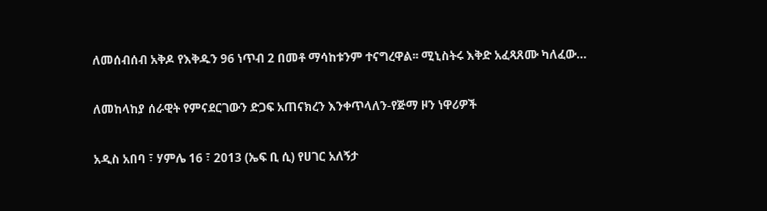ለመሰብሰብ አቅዶ የእቅዱን 96 ነጥብ 2 በመቶ ማሳከቱንም ተናግረዋል፡፡ ሚኒስትሩ እቅድ አፈጻጸሙ ካለፈው…

ለመከላከያ ሰራዊት የምናደርገውን ድጋፍ አጠናክረን እንቀጥላለን-የጅማ ዞን ነዋሪዎች

አዲስ አበባ ፣ ሃምሌ 16 ፣ 2013 (ኤፍ ቢ ሲ) የሀገር አለኝታ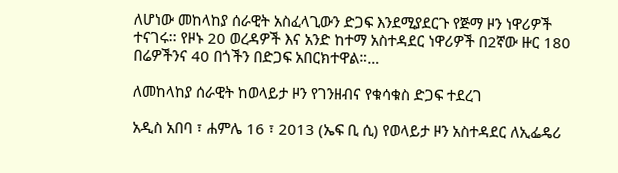ለሆነው መከላከያ ሰራዊት አስፈላጊውን ድጋፍ እንደሚያደርጉ የጅማ ዞን ነዋሪዎች ተናገሩ፡፡ የዞኑ 20 ወረዳዎች እና አንድ ከተማ አስተዳደር ነዋሪዎች በ2ኛው ዙር 180 በሬዎችንና 40 በጎችን በድጋፍ አበርክተዋል።…

ለመከላከያ ሰራዊት ከወላይታ ዞን የገንዘብና የቁሳቁስ ድጋፍ ተደረገ

አዲስ አበባ ፣ ሐምሌ 16 ፣ 2013 (ኤፍ ቢ ሲ) የወላይታ ዞን አስተዳደር ለኢፌዴሪ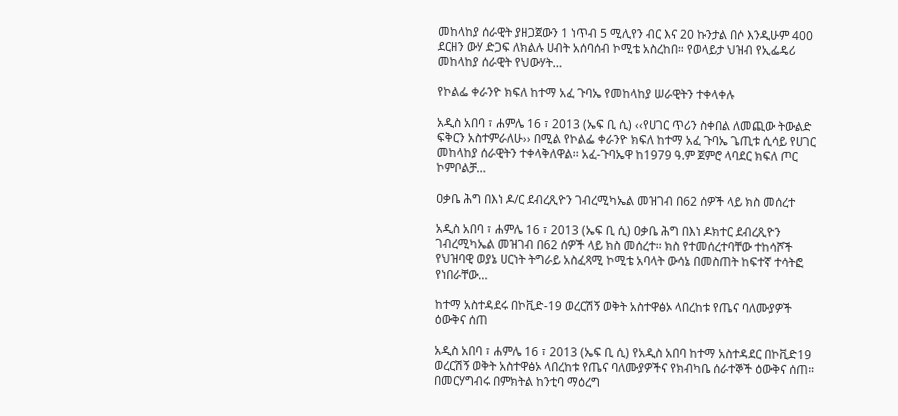መከላከያ ሰራዊት ያዘጋጀውን 1 ነጥብ 5 ሚሊየን ብር እና 20 ኩንታል በሶ እንዲሁም 400 ደርዘን ውሃ ድጋፍ ለክልሉ ሀብት አሰባሰብ ኮሚቴ አስረከበ። የወላይታ ህዝብ የኢፌዴሪ መከላከያ ሰራዊት የህውሃት…

የኮልፌ ቀራንዮ ክፍለ ከተማ አፈ ጉባኤ የመከላከያ ሠራዊትን ተቀላቀሉ

አዲስ አበባ ፣ ሐምሌ 16 ፣ 2013 (ኤፍ ቢ ሲ) ‹‹የሀገር ጥሪን ስቀበል ለመጪው ትውልድ ፍቅርን አስተምራለሁ›› በሚል የኮልፌ ቀራንዮ ክፍለ ከተማ አፈ ጉባኤ ጌጢቱ ሲሳይ የሀገር መከላከያ ሰራዊትን ተቀላቅለዋል፡፡ አፈ-ጉባኤዋ ከ1979 ዓ.ም ጀምሮ ላባደር ክፍለ ጦር ኮምቦልቻ…

ዐቃቤ ሕግ በእነ ዶ/ር ደብረጺዮን ገብረሚካኤል መዝገብ በ62 ሰዎች ላይ ክስ መሰረተ

አዲስ አበባ ፣ ሐምሌ 16 ፣ 2013 (ኤፍ ቢ ሲ) ዐቃቤ ሕግ በእነ ዶክተር ደብረጺዮን ገብረሚካኤል መዝገብ በ62 ሰዎች ላይ ክስ መሰረተ፡፡ ክስ የተመሰረተባቸው ተከሳሾች የህዝባዊ ወያኔ ሀርነት ትግራይ አስፈጻሚ ኮሚቴ አባላት ውሳኔ በመስጠት ከፍተኛ ተሳትፎ የነበራቸው…

ከተማ አስተዳደሩ በኮቪድ-19 ወረርሽኝ ወቅት አስተዋፅኦ ላበረከቱ የጤና ባለሙያዎች ዕውቅና ሰጠ

አዲስ አበባ ፣ ሐምሌ 16 ፣ 2013 (ኤፍ ቢ ሲ) የአዲስ አበባ ከተማ አስተዳደር በኮቪድ19 ወረርሽኝ ወቅት አስተዋፅኦ ላበረከቱ የጤና ባለሙያዎችና የክብካቤ ሰራተኞች ዕውቅና ሰጠ። በመርሃግብሩ በምክትል ከንቲባ ማዕረግ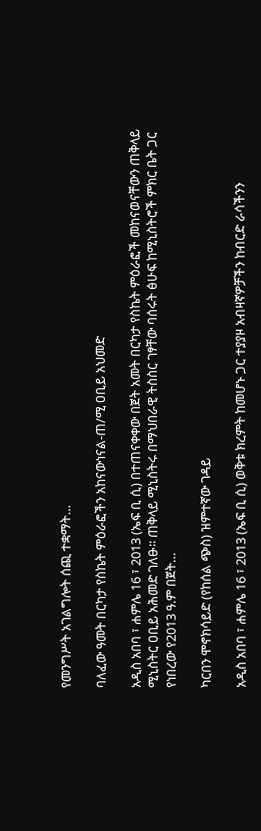የመንግሥት አገልግሎት ሰጪ ተቋማት…

ባለፈው ዓመት በርካታ የስኬት ምዕራፎችን አከናውነናል-ጠ/ሚ ዐቢይ አህመድ

አዲስ አበባ ፣ ሐምሌ 16 ፣ 2013 (ኤፍ ቢ ሲ) በተጠናቀቀው በጀት አመት በርካታ የስኬት ምዕራፎች መከናወናቸውን ጠቅላይ ሚኒስትር ዐቢይ አሕመድ ገለፁ፡፡ ጠቅላይ ሚኒስትሩ በማህበራዊ ትስስር ገፃቸው ባሰሩት ፅሁፍ ከሚኒስትሮች ምክር ቤት ጋር የነበረው የ2013 ዓ.ም በጀት…

ካርበን ሞኖክሳይድ (የከሰል ጭስ) ዝምተኛው ገዳይ

አዲስ አበባ ፣ ሐምሌ 16 ፣ 2013 (ኤፍ ቢ ሲ) ወቅቱ ክረምት ከመሆኑ ጋር ተያያዞ አብዛኛዎቻችን ከብርድ ራሳችንን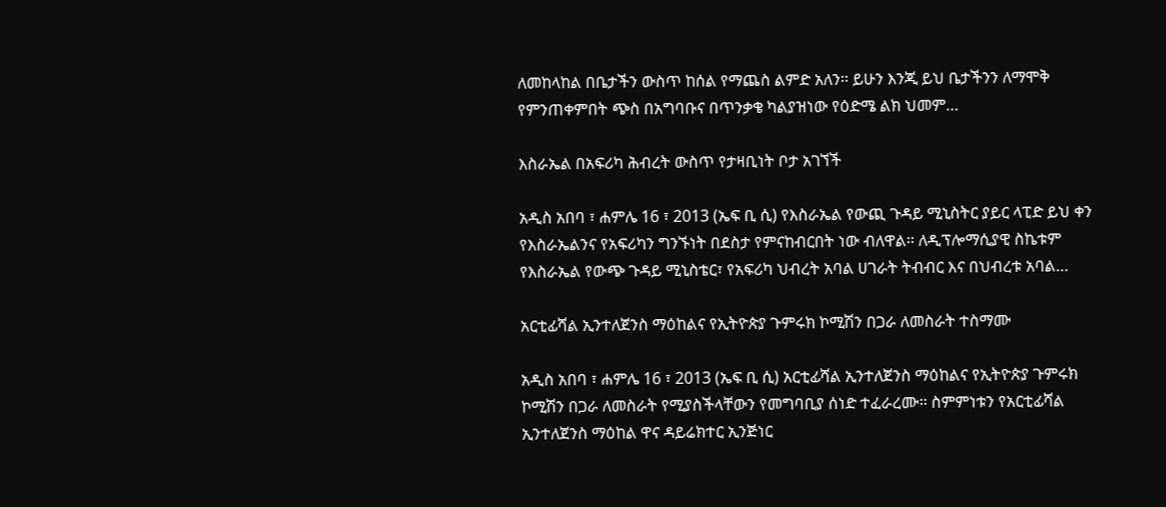ለመከላከል በቤታችን ውስጥ ከሰል የማጨስ ልምድ አለን፡፡ ይሁን እንጂ ይህ ቤታችንን ለማሞቅ የምንጠቀምበት ጭስ በአግባቡና በጥንቃቄ ካልያዝነው የዕድሜ ልክ ህመም…

እስራኤል በአፍሪካ ሕብረት ውስጥ የታዛቢነት ቦታ አገኘች

አዲስ አበባ ፣ ሐምሌ 16 ፣ 2013 (ኤፍ ቢ ሲ) የእስራኤል የውጪ ጉዳይ ሚኒስትር ያይር ላፒድ ይህ ቀን የእስራኤልንና የአፍሪካን ግንኙነት በደስታ የምናከብርበት ነው ብለዋል፡፡ ለዲፕሎማሲያዊ ስኬቱም የእስራኤል የውጭ ጉዳይ ሚኒስቴር፣ የአፍሪካ ህብረት አባል ሀገራት ትብብር እና በህብረቱ አባል…

አርቲፊሻል ኢንተለጀንስ ማዕከልና የኢትዮጵያ ጉምሩክ ኮሚሽን በጋራ ለመስራት ተስማሙ

አዲስ አበባ ፣ ሐምሌ 16 ፣ 2013 (ኤፍ ቢ ሲ) አርቲፊሻል ኢንተለጀንስ ማዕከልና የኢትዮጵያ ጉምሩክ ኮሚሽን በጋራ ለመስራት የሚያስችላቸውን የመግባቢያ ሰነድ ተፈራረሙ፡፡ ስምምነቱን የአርቲፊሻል ኢንተለጀንስ ማዕከል ዋና ዳይሬክተር ኢንጅነር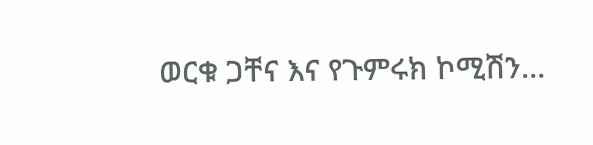ወርቁ ጋቸና እና የጉምሩክ ኮሚሽን…